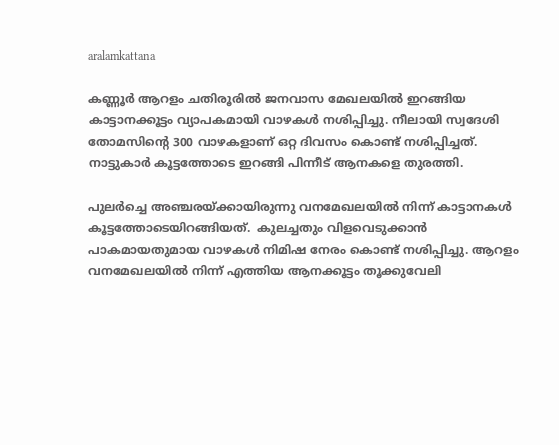aralamkattana

കണ്ണൂര്‍ ആറളം ചതിരൂരില്‍ ജനവാസ മേഖലയില്‍ ഇറങ്ങിയ കാട്ടാനക്കൂട്ടം വ്യാപകമായി വാഴകള്‍ നശിപ്പിച്ചു. നീലായി സ്വദേശി തോമസിന്‍റെ 300 വാഴകളാണ് ഒറ്റ ദിവസം കൊണ്ട് നശിപ്പിച്ചത്. നാട്ടുകാര്‍ കൂട്ടത്തോടെ ഇറങ്ങി പിന്നീട് ആനകളെ തുരത്തി.

പുലര്‍ച്ചെ അഞ്ചരയ്ക്കായിരുന്നു വനമേഖലയില്‍ നിന്ന് കാട്ടാനകള്‍ കൂട്ടത്തോടെയിറങ്ങിയത്.  കുലച്ചതും വിളവെടുക്കാന്‍ പാകമായതുമായ വാഴകള്‍ നിമിഷ നേരം കൊണ്ട് നശിപ്പിച്ചു. ആറളം വനമേഖലയിൽ നിന്ന് എത്തിയ ആനക്കൂട്ടം തൂക്കുവേലി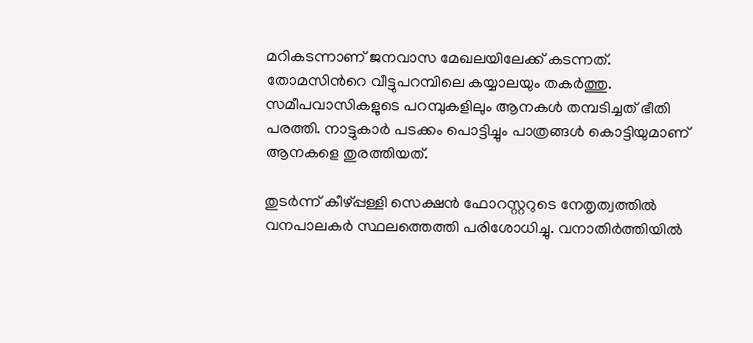മറികടന്നാണ് ജനവാസ മേഖലയിലേക്ക് കടന്നത്. തോമസിന്‍റെ വീട്ടുപറമ്പിലെ കയ്യാലയും തകർത്തു. സമീപവാസികളുടെ പറമ്പുകളിലും ആനകള്‍ തമ്പടിച്ചത് ഭീതി പരത്തി. നാട്ടുകാർ പടക്കം പൊട്ടിച്ചും പാത്രങ്ങൾ കൊട്ടിയുമാണ് ആനകളെ തുരത്തിയത്.

തുടര്‍ന്ന് കീഴ്പ്പള്ളി സെക്ഷൻ ഫോറസ്റ്ററുടെ നേതൃത്വത്തിൽ വനപാലകർ സ്ഥലത്തെത്തി പരിശോധിച്ചു. വനാതിർത്തിയിൽ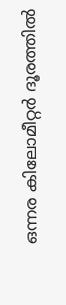ഒന്നര കിലോമീറ്റർ ദൂരത്തിൽ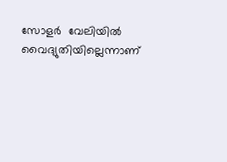സോളർ  വേലിയിൽ വൈദ്യുതിയില്ലെന്നാണ്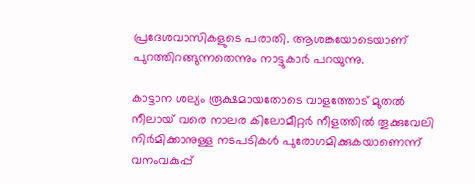പ്രദേശവാസികളുടെ പരാതി. ആശങ്കയോടെയാണ് പുറത്തിറങ്ങുന്നതെന്നും നാട്ടുകാര്‍ പറയുന്നു.

കാട്ടാന ശല്യം രൂക്ഷമായതോടെ വാളത്തോട് മുതൽ നീലായ് വരെ നാലര കിലോമീറ്റർ നീളത്തിൽ തൂക്കുവേലി നിർമിക്കാനുള്ള നടപടികൾ പുരോഗമിക്കുകയാണെന്ന് വനംവകുപ്പ്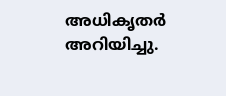അധികൃതർ അറിയിച്ചു.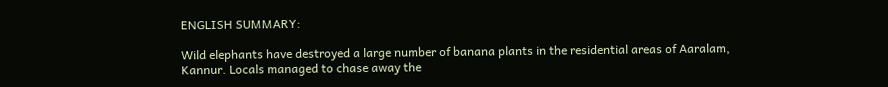ENGLISH SUMMARY:

Wild elephants have destroyed a large number of banana plants in the residential areas of Aaralam, Kannur. Locals managed to chase away the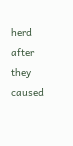herd after they caused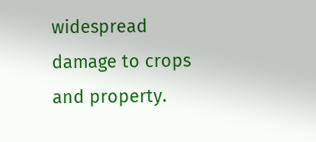widespread damage to crops and property.